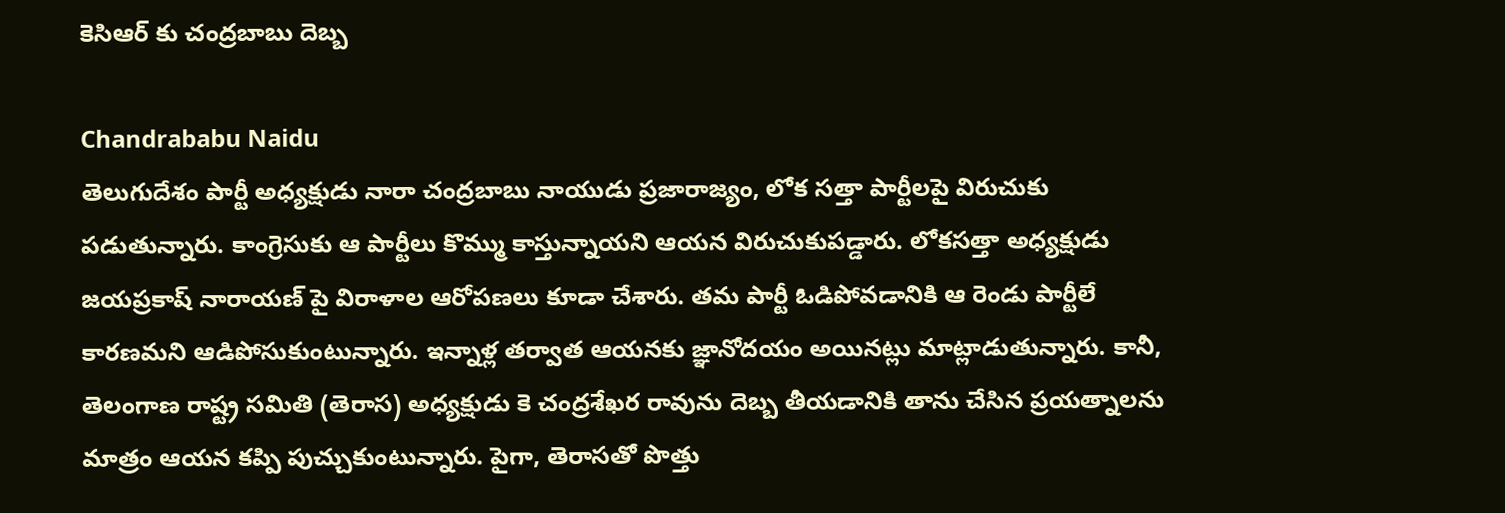కెసిఆర్ కు చంద్రబాబు దెబ్బ

Chandrababu Naidu
తెలుగుదేశం పార్టీ అధ్యక్షుడు నారా చంద్రబాబు నాయుడు ప్రజారాజ్యం, లోక సత్తా పార్టీలపై విరుచుకు పడుతున్నారు. కాంగ్రెసుకు ఆ పార్టీలు కొమ్ము కాస్తున్నాయని ఆయన విరుచుకుపడ్డారు. లోకసత్తా అధ్యక్షుడు జయప్రకాష్ నారాయణ్ పై విరాళాల ఆరోపణలు కూడా చేశారు. తమ పార్టీ ఓడిపోవడానికి ఆ రెండు పార్టీలే కారణమని ఆడిపోసుకుంటున్నారు. ఇన్నాళ్ల తర్వాత ఆయనకు జ్ఞానోదయం అయినట్లు మాట్లాడుతున్నారు. కానీ, తెలంగాణ రాష్ట్ర సమితి (తెరాస) అధ్యక్షుడు కె చంద్రశేఖర రావును దెబ్బ తీయడానికి తాను చేసిన ప్రయత్నాలను మాత్రం ఆయన కప్పి పుచ్చుకుంటున్నారు. పైగా, తెరాసతో పొత్తు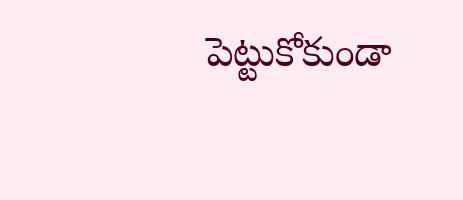పెట్టుకోకుండా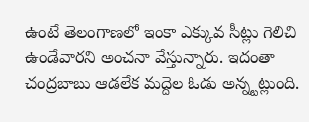ఉంటే తెలంగాణలో ఇంకా ఎక్కువ సీట్లు గెలిచి ఉండేవారని అంచనా వేస్తున్నారు. ఇదంతా చంద్రబాబు ఆడలేక మద్దెల ఓడు అన్న్టట్లుంది.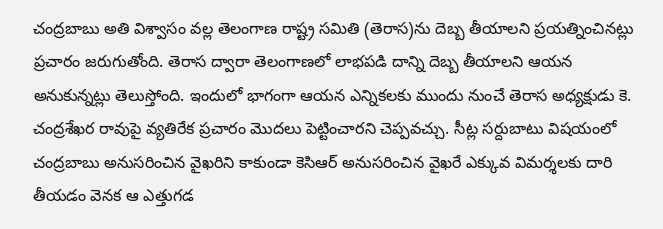చంద్రబాబు అతి విశ్వాసం వల్ల తెలంగాణ రాష్ట్ర సమితి (తెరాస)ను దెబ్బ తీయాలని ప్రయత్నించినట్లు ప్రచారం జరుగుతోంది. తెరాస ద్వారా తెలంగాణలో లాభపడి దాన్ని దెబ్బ తీయాలని ఆయన అనుకున్నట్లు తెలుస్తోంది. ఇందులో భాగంగా ఆయన ఎన్నికలకు ముందు నుంచే తెరాస అధ్యక్షుడు కె. చంద్రశేఖర రావుపై వ్యతిరేక ప్రచారం మొదలు పెట్టించారని చెప్పవచ్చు. సీట్ల సర్దుబాటు విషయంలో చంద్రబాబు అనుసరించిన వైఖరిని కాకుండా కెసిఆర్ అనుసరించిన వైఖరే ఎక్కువ విమర్శలకు దారి తీయడం వెనక ఆ ఎత్తుగడ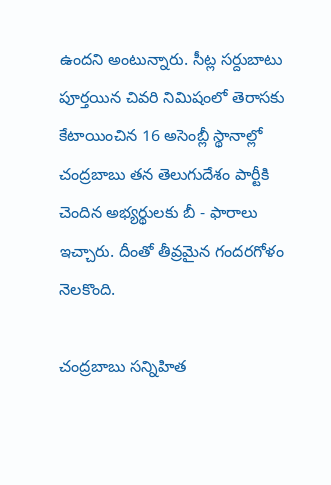ఉందని అంటున్నారు. సీట్ల సర్దుబాటు పూర్తయిన చివరి నిమిషంలో తెరాసకు కేటాయించిన 16 అసెంబ్లీ స్థానాల్లో చంద్రబాబు తన తెలుగుదేశం పార్టీకి చెందిన అభ్యర్థులకు బీ - ఫారాలు ఇచ్చారు. దీంతో తీవ్రమైన గందరగోళం నెలకొంది.

చంద్రబాబు సన్నిహిత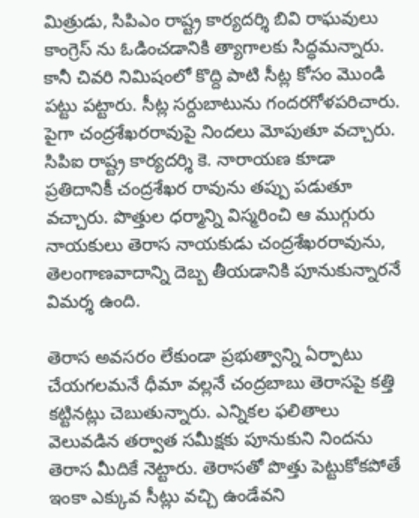మిత్రుడు, సిపిఎం రాష్ట్ర కార్యదర్శి బివి రాఘవులు కాంగ్రెస్ ను ఓడించడానికి త్యాగాలకు సిద్ధమన్నారు. కానీ చివరి నిమిషంలో కొద్ది పాటి సీట్ల కోసం మొండి పట్టు పట్టారు. సీట్ల సర్దుబాటును గందరగోళపరిచారు. పైగా చంద్రశేఖరరావుపై నిందలు మోపుతూ వచ్చారు. సిపిఐ రాష్ట్ర కార్యదర్శి కె. నారాయణ కూడా ప్రతిదానికీ చంద్రశేఖర రావును తప్పు పడుతూ వచ్చారు. పొత్తుల ధర్మాన్ని విస్మరించి ఆ ముగ్గురు నాయకులు తెరాస నాయకుడు చంద్రశేఖరరావును, తెలంగాణవాదాన్ని దెబ్బ తీయడానికి పూనుకున్నారనే విమర్శ ఉంది.

తెరాస అవసరం లేకుండా ప్రభుత్వాన్ని ఏర్పాటు చేయగలమనే ధీమా వల్లనే చంద్రబాబు తెరాసపై కత్తి కట్టినట్లు చెబుతున్నారు. ఎన్నికల ఫలితాలు వెలువడిన తర్వాత సమీక్షకు పూనుకుని నిందను తెరాస మీదికే నెట్టారు. తెరాసతో పొత్తు పెట్టుకోకపోతే ఇంకా ఎక్కువ సీట్లు వచ్చి ఉండేవని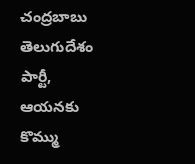చంద్రబాబు తెలుగుదేశం పార్టీ, ఆయనకు కొమ్ము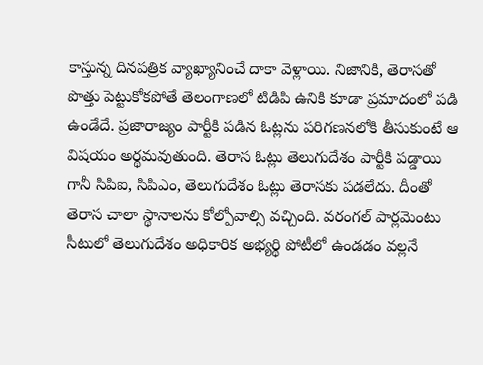కాస్తున్న దినపత్రిక వ్యాఖ్యానించే దాకా వెళ్లాయి. నిజానికి, తెరాసతో పొత్తు పెట్టుకోకపోతే తెలంగాణలో టిడిపి ఉనికి కూడా ప్రమాదంలో పడి ఉండేదే. ప్రజారాజ్యం పార్టీకి పడిన ఓట్లను పరిగణనలోకి తీసుకుంటే ఆ విషయం అర్థమవుతుంది. తెరాస ఓట్లు తెలుగుదేశం పార్టీకి పడ్డాయి గానీ సిపిఐ, సిపిఎం, తెలుగుదేశం ఓట్లు తెరాసకు పడలేదు. దీంతో తెరాస చాలా స్థానాలను కోల్పోవాల్సి వచ్చింది. వరంగల్ పార్లమెంటు సీటులో తెలుగుదేశం అధికారిక అభ్యర్థి పోటీలో ఉండడం వల్లనే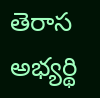తెరాస అభ్యర్థి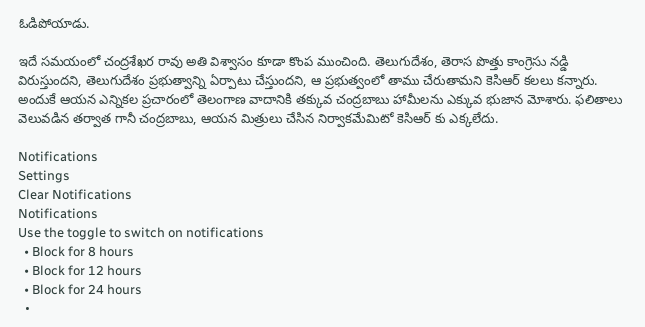ఓడిపోయాడు.

ఇదే సమయంలో చంద్రశేఖర రావు అతి విశ్వాసం కూడా కొంప ముంచింది. తెలుగుదేశం, తెరాస పొత్తు కాంగ్రెసు నడ్డి విరుస్తుందని, తెలుగుదేశం ప్రభుత్వాన్ని ఏర్పాటు చేస్తుందని, ఆ ప్రభుత్వంలో తాము చేరుతామని కెసిఆర్ కలలు కన్నారు. అందుకే ఆయన ఎన్నికల ప్రచారంలో తెలంగాణ వాదానికి తక్కువ చంద్రబాబు హామీలను ఎక్కువ భుజాన మోశారు. ఫలితాలు వెలువడిన తర్వాత గానీ చంద్రబాబు, ఆయన మిత్రులు చేసిన నిర్వాకమేమిటో కెసిఆర్ కు ఎక్కలేదు.

Notifications
Settings
Clear Notifications
Notifications
Use the toggle to switch on notifications
  • Block for 8 hours
  • Block for 12 hours
  • Block for 24 hours
  •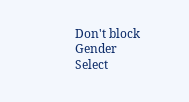Don't block
Gender
Select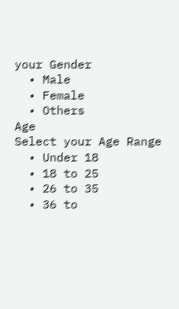your Gender
  • Male
  • Female
  • Others
Age
Select your Age Range
  • Under 18
  • 18 to 25
  • 26 to 35
  • 36 to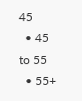45
  • 45 to 55
  • 55+